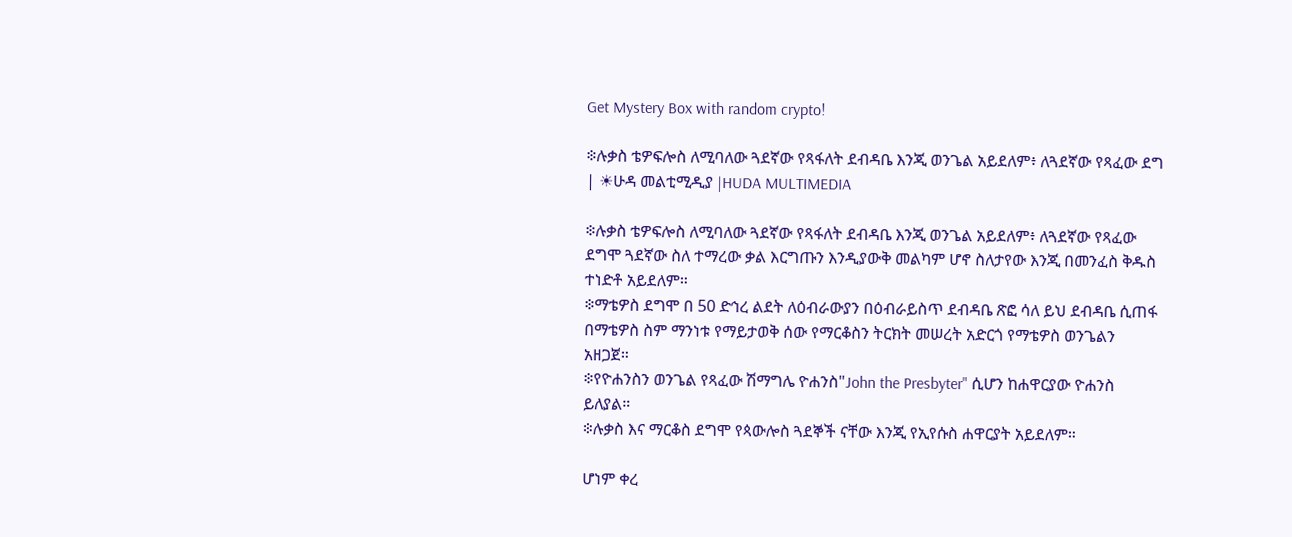Get Mystery Box with random crypto!

፨ሉቃስ ቴዎፍሎስ ለሚባለው ጓደኛው የጻፋለት ደብዳቤ እንጂ ወንጌል አይደለም፥ ለጓደኛው የጻፈው ደግ | ☀ሁዳ መልቲሚዲያ |HUDA MULTIMEDIA

፨ሉቃስ ቴዎፍሎስ ለሚባለው ጓደኛው የጻፋለት ደብዳቤ እንጂ ወንጌል አይደለም፥ ለጓደኛው የጻፈው ደግሞ ጓደኛው ስለ ተማረው ቃል እርግጡን እንዲያውቅ መልካም ሆኖ ስለታየው እንጂ በመንፈስ ቅዱስ ተነድቶ አይደለም።
፨ማቴዎስ ደግሞ በ 50 ድኅረ ልደት ለዕብራውያን በዕብራይስጥ ደብዳቤ ጽፎ ሳለ ይህ ደብዳቤ ሲጠፋ በማቴዎስ ስም ማንነቱ የማይታወቅ ሰው የማርቆስን ትርክት መሠረት አድርጎ የማቴዎስ ወንጌልን አዘጋጀ።
፨የዮሐንስን ወንጌል የጻፈው ሽማግሌ ዮሐንስ"John the Presbyter" ሲሆን ከሐዋርያው ዮሐንስ ይለያል።
፨ሉቃስ እና ማርቆስ ደግሞ የጳውሎስ ጓደኞች ናቸው እንጂ የኢየሱስ ሐዋርያት አይደለም።

ሆነም ቀረ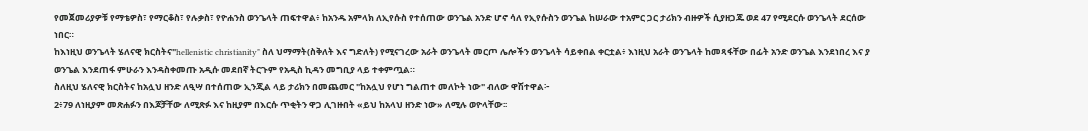የመጀመሪያዎቹ የማቴዎስ፣ የማርቆስ፣ የሉቃስ፣ የዮሐንስ ወንጌላት ጠፍተዋል፥ ከአንዱ አምላክ ለኢየሱስ የተሰጠው ወንጌል አንድ ሆኖ ሳለ የኢየሱስን ወንጌል ከሠራው ተአምር ጋር ታሪክን ብዙዎች ሲያዘጋጁ ወደ 47 የሚደርሱ ወንጌላት ደርሰው ነበር።
ከእነዚህ ወንጌላት ሄለናዊ ክርስትና"hellenistic christianity" ስለ ህማማት(ስቅለት እና ግድለት) የሚናገረው አራት ወንጌላት መርጦ ሌሎችን ወንጌላት ሳይቀበል ቀርቷል፥ እነዚህ አራት ወንጌላት ከመጻፋቸው በፊት አንድ ወንጌል እንደነበረ እና ያ ወንጌል እንደጠፋ ምሁራን እንዳስቀመጡ አዲሱ መደበኛ ትርጉም የአዲስ ኪዳን መግቢያ ላይ ተቀምጧል።
ስለዚህ ሄለናዊ ክርስትና ከአሏህ ዘንድ ለዒሣ በተሰጠው ኢንጂል ላይ ታሪክን በመጨመር "ከአሏህ የሆነ ግልጠተ መለኮት ነው" ብለው ዋሽተዋል፦
2፥79 ለነዚያም መጽሐፉን በእጆቻቸው ለሚጽፉ እና ከዚያም በእርሱ ጥቂትን ዋጋ ሊገዙበት «ይህ ከአላህ ዘንድ ነው» ለሚሉ ወዮላቸው፡፡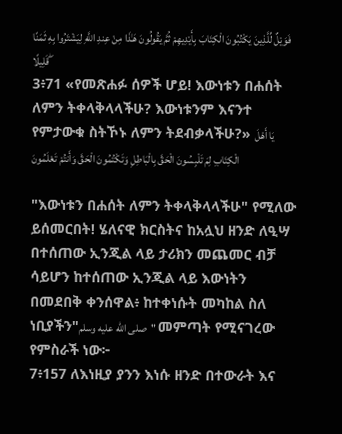فَوَيْلٌ لِّلَّذِينَ يَكْتُبُونَ الْكِتَابَ بِأَيْدِيهِمْ ثُمَّ يَقُولُونَ هَـٰذَا مِنْ عِندِ اللَّهِ لِيَشْتَرُوا بِهِ ثَمَنًا قَلِيلًا ۖ
3፥71 «የመጽሐፉ ሰዎች ሆይ! እውነቱን በሐሰት ለምን ትቀላቅላላችሁ? እውነቱንም እናንተ የምታውቁ ስትኾኑ ለምን ትደብቃላችሁ?» يَا أَهْلَ الْكِتَابِ لِمَ تَلْبِسُونَ الْحَقَّ بِالْبَاطِلِ وَتَكْتُمُونَ الْحَقَّ وَأَنتُمْ تَعْلَمُونَ

"እውነቱን በሐሰት ለምን ትቀላቅላላችሁ" የሚለው ይሰመርበት! ሄለናዊ ክርስትና ከአሏህ ዘንድ ለዒሣ በተሰጠው ኢንጂል ላይ ታሪክን መጨመር ብቻ ሳይሆን ከተሰጠው ኢንጂል ላይ እውነትን በመደበቅ ቀንሰዋል፥ ከተቀነሱት መካከል ስለ ነቢያችን"صلى الله عليه وسلم" መምጣት የሚናገረው የምስራች ነው፦
7፥157 ለእነዚያ ያንን እነሱ ዘንድ በተውራት እና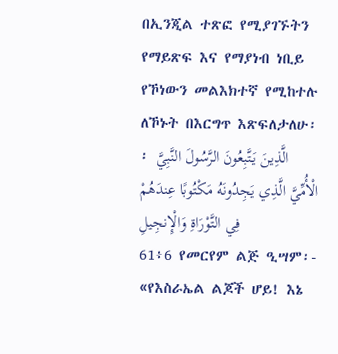በኢንጂል ተጽፎ የሚያገኙትን የማይጽፍ እና የማያነብ ነቢይ የኾነውን መልእክተኛ የሚከተሉ ለኾኑት በእርግጥ እጽፍለታለሁ፡፡ الَّذِينَ يَتَّبِعُونَ الرَّسُولَ النَّبِيَّ الْأُمِّيَّ الَّذِي يَجِدُونَهُ مَكْتُوبًا عِندَهُمْ فِي التَّوْرَاةِ وَالْإِنجِيلِ
61፥6 የመርየም ልጅ ዒሣም፡- «የእስራኤል ልጆች ሆይ! እኔ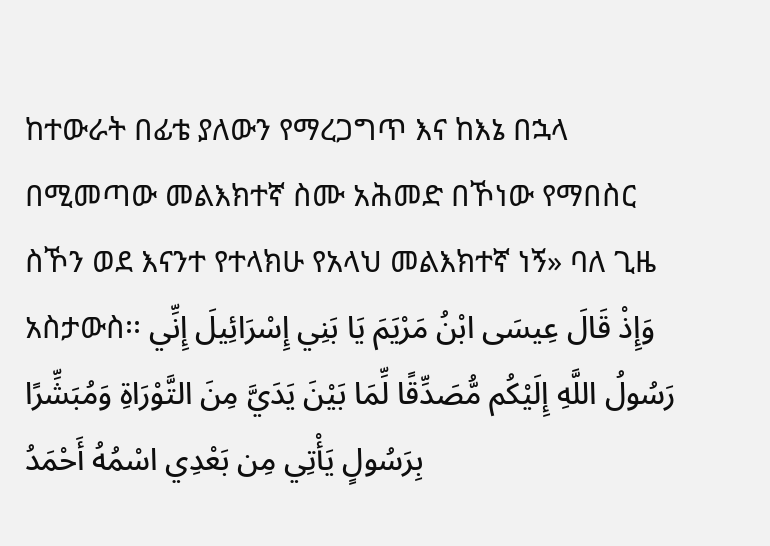ከተውራት በፊቴ ያለውን የማረጋግጥ እና ከእኔ በኋላ በሚመጣው መልእክተኛ ስሙ አሕመድ በኾነው የማበስር ስኾን ወደ እናንተ የተላክሁ የአላህ መልእክተኛ ነኝ» ባለ ጊዜ አስታውስ፡፡ وَإِذْ قَالَ عِيسَى ابْنُ مَرْيَمَ يَا بَنِي إِسْرَائِيلَ إِنِّي رَسُولُ اللَّهِ إِلَيْكُم مُّصَدِّقًا لِّمَا بَيْنَ يَدَيَّ مِنَ التَّوْرَاةِ وَمُبَشِّرًا بِرَسُولٍ يَأْتِي مِن بَعْدِي اسْمُهُ أَحْمَدُ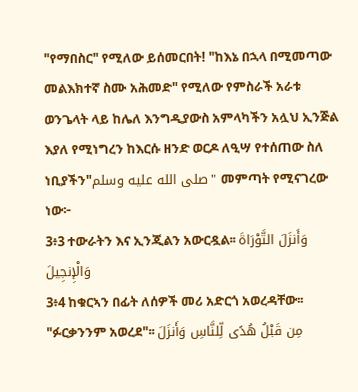"የማበስር" የሚለው ይሰመርበት! "ከእኔ በኋላ በሚመጣው መልእክተኛ ስሙ አሕመድ" የሚለው የምስራች አራቱ ወንጌላት ላይ ከሌለ እንግዲያውስ አምላካችን አሏህ ኢንጅል እያለ የሚነግረን ከእርሱ ዘንድ ወርዶ ለዒሣ የተሰጠው ስለ ነቢያችን"صلى الله عليه وسلم" መምጣት የሚናገረው ነው፦
3፥3 ተውራትን እና ኢንጂልን አውርዷል፡፡ وَأَنزَلَ التَّوْرَاةَ وَالْإِنجِيلَ
3፥4 ከቁርኣን በፊት ለሰዎች መሪ አድርጎ አወረዳቸው፡፡ "ፉርቃንንም አወረደ"፡፡ مِن قَبْلُ هُدًى لِّلنَّاسِ وَأَنزَلَ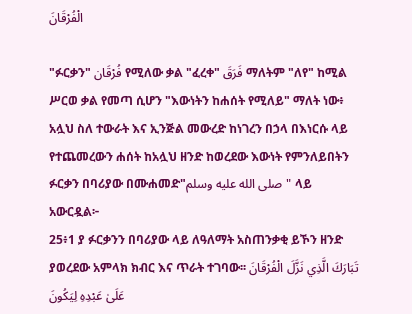الْفُرْقَانَ

"ፉርቃን" فُرْقَان የሚለው ቃል "ፈረቀ" فَرَقَ ማለትም "ለየ" ከሚል ሥርወ ቃል የመጣ ሲሆን "እውነትን ከሐሰት የሚለይ" ማለት ነው፥ አሏህ ስለ ተውራት እና ኢንጅል መውረድ ከነገረን በኃላ በእነርሱ ላይ የተጨመረውን ሐሰት ከአሏህ ዘንድ ከወረደው እውነት የምንለይበትን ፉርቃን በባሪያው በሙሐመድ"صلى الله عليه وسلم" ላይ አውርዷል፦
25፥1 ያ ፉርቃንን በባሪያው ላይ ለዓለማት አስጠንቃቂ ይኾን ዘንድ ያወረደው አምላክ ክብር እና ጥራት ተገባው፡፡ تَبَارَكَ الَّذِي نَزَّلَ الْفُرْقَانَ عَلَىٰ عَبْدِهِ لِيَكُونَ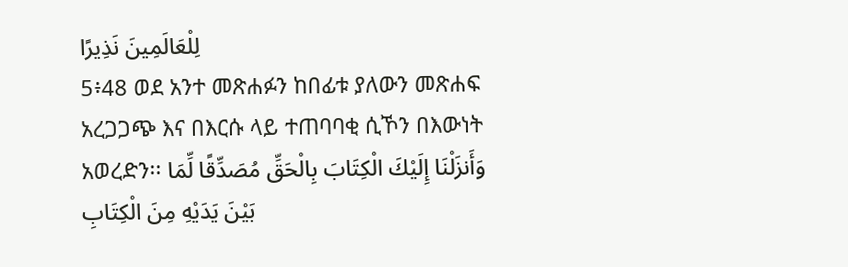لِلْعَالَمِينَ نَذِيرًا
5፥48 ወደ አንተ መጽሐፉን ከበፊቱ ያለውን መጽሐፍ አረጋጋጭ እና በእርሱ ላይ ተጠባባቂ ሲኾን በእውነት አወረድን፡፡ وَأَنزَلْنَا إِلَيْكَ الْكِتَابَ بِالْحَقِّ مُصَدِّقًا لِّمَا بَيْنَ يَدَيْهِ مِنَ الْكِتَابِ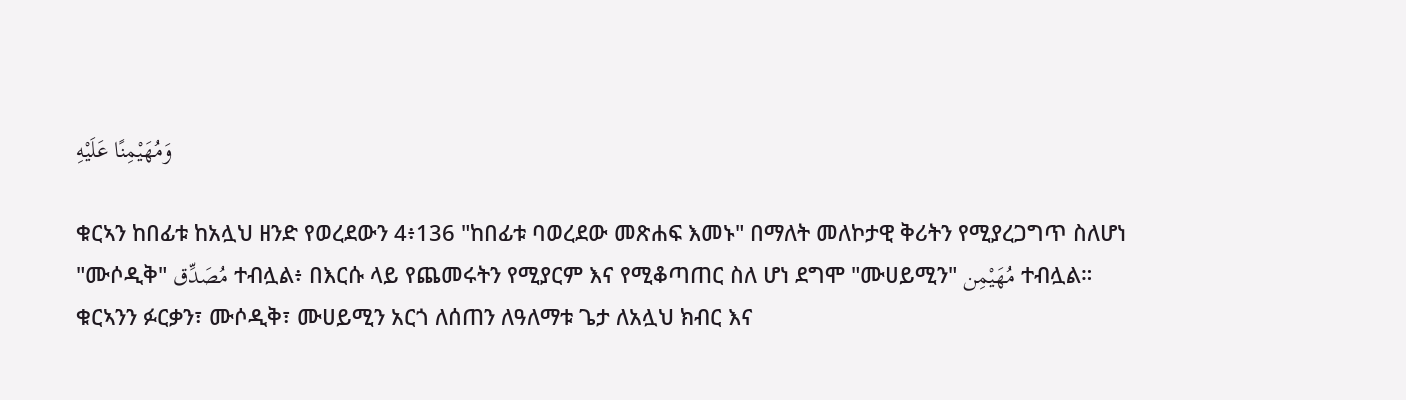وَمُهَيْمِنًا عَلَيْهِ

ቁርኣን ከበፊቱ ከአሏህ ዘንድ የወረደውን 4፥136 "ከበፊቱ ባወረደው መጽሐፍ እመኑ" በማለት መለኮታዊ ቅሪትን የሚያረጋግጥ ስለሆነ "ሙሶዲቅ" مُصَدِّق ተብሏል፥ በእርሱ ላይ የጨመሩትን የሚያርም እና የሚቆጣጠር ስለ ሆነ ደግሞ "ሙሀይሚን" مُهَيْمِن ተብሏል። ቁርኣንን ፉርቃን፣ ሙሶዲቅ፣ ሙሀይሚን አርጎ ለሰጠን ለዓለማቱ ጌታ ለአሏህ ክብር እና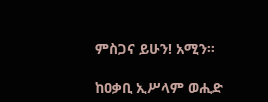ምስጋና ይሁን! አሚን።

ከዐቃቢ ኢሥላም ወሒድ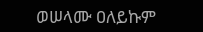ወሠላሙ ዐለይኩም